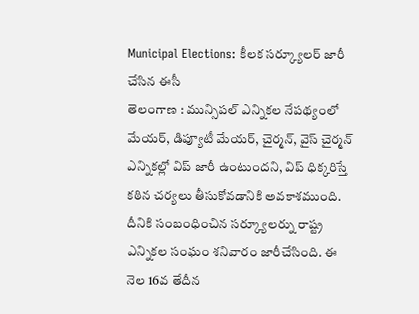Municipal Elections: కీలక సర్క్యూలర్ జారీ చేసిన ఈసీ
తెలంగాణ : మున్సిపల్ ఎన్నికల నేపథ్యంలో మేయర్, డిప్యూటీ మేయర్, చైర్మన్, వైస్ చైర్మన్ ఎన్నికల్లో విప్ జారీ ఉంటుందని, విప్ ధిక్కరిస్తే కఠిన చర్యలు తీసుకోవడానికి అవకాశముంది.
దీనికి సంబంధించిన సర్క్యూలర్ను రాష్ట్ర ఎన్నికల సంఘం శనివారం జారీచేసింది. ఈ నెల 16వ తేదీన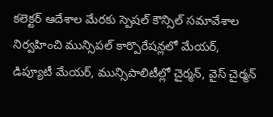కలెక్టర్ ఆదేశాల మేరకు స్పెషల్ కౌన్సిల్ సమావేశాల నిర్వహించి మున్సిపల్ కార్పొరేషన్లలో మేయర్, డిప్యూటీ మేయర్, మున్సిపాలిటీల్లో చైర్మన్, వైస్ చైర్మన్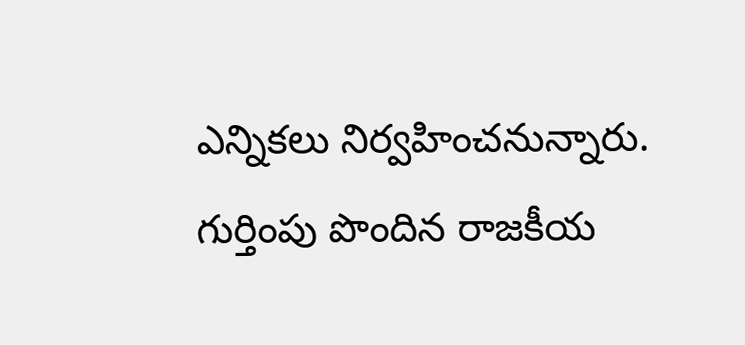ఎన్నికలు నిర్వహించనున్నారు. గుర్తింపు పొందిన రాజకీయ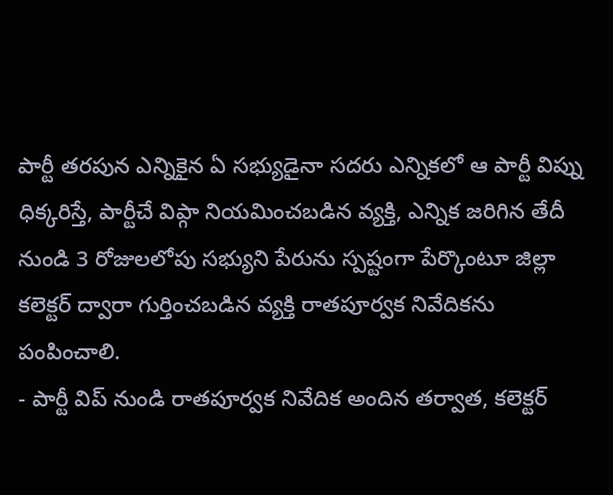పార్టీ తరపున ఎన్నికైన ఏ సభ్యుడైనా సదరు ఎన్నికలో ఆ పార్టీ విప్ను ధిక్కరిస్తే, పార్టీచే విప్గా నియమించబడిన వ్యక్తి, ఎన్నిక జరిగిన తేదీ నుండి 3 రోజులలోపు సభ్యుని పేరును స్పష్టంగా పేర్కొంటూ జిల్లా కలెక్టర్ ద్వారా గుర్తించబడిన వ్యక్తి రాతపూర్వక నివేదికను పంపించాలి.
- పార్టీ విప్ నుండి రాతపూర్వక నివేదిక అందిన తర్వాత, కలెక్టర్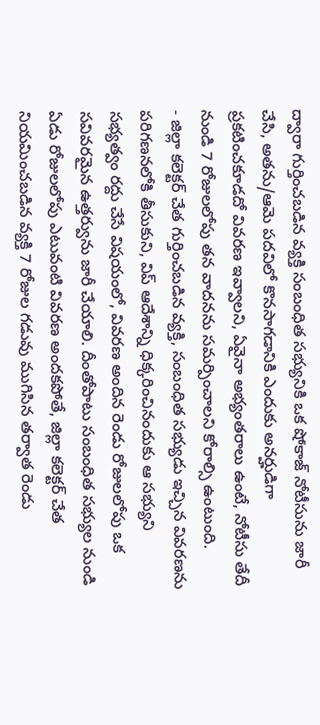ద్వారా గుర్తించబడిన వ్యక్తి సంబంధిత సభ్యునికి ఒక షోకాజ్ నోటీసును జారీ చేసి, అతను/ఆమె పదవిలో కొనసాగడానికి ఎందుకు అనర్హుడిగా ప్రకటించకూడదో వివరణ ఇవ్వాలని, ఏవైనా అభ్యంతరాలు ఉంటే, నోటీసు తేదీ నుండి 7 రోజులలోపు తన వాదనను సమర్పించాలని కోరాల్సి ఉంటుంది.
- జిల్లా కలెక్టర్ చేత గుర్తించబడిన వ్యక్తి, సంబంధిత సభ్యుడు ఇచ్చిన వివరణను పరిగణనలోకి తీసుకుని, విప్ ఆదేశాన్ని ధిక్కరించినందుకు ఆ సభ్యుని సభ్యత్వం రద్దు చేసే విషయంలో, వివరణ అందిన రెండు రోజులలోపు ఒక సవివరమైన ఉత్తర్వును జారీ చేయాలి. దీంతోపాటు సంబంధిత సభ్యుల నుండి ఏడు రోజులలోపు ఎటువంటి వివరణ అందకపోతే, జిల్లా కలెక్టర్ చేత నియమించబడిన వ్యక్తి 7 రోజుల గడువు ముగిసిన తర్వాత రెండు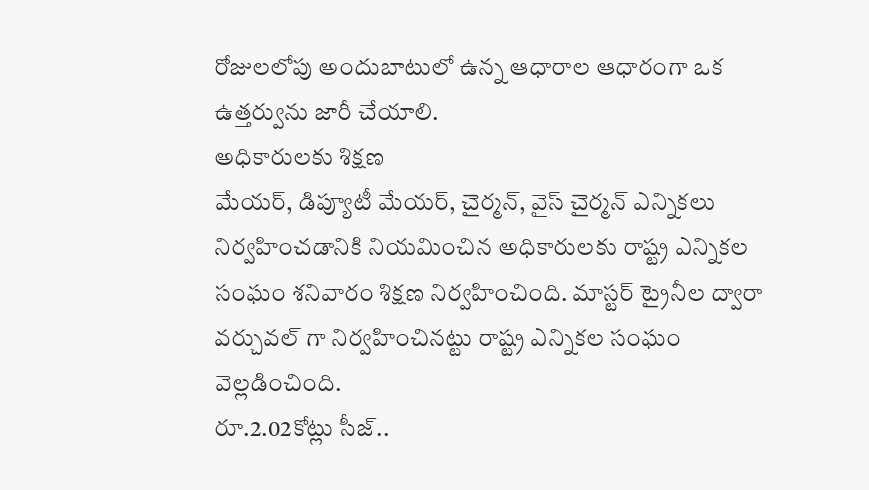రోజులలోపు అందుబాటులో ఉన్న ఆధారాల ఆధారంగా ఒక ఉత్తర్వును జారీ చేయాలి.
అధికారులకు శిక్షణ
మేయర్, డిప్యూటీ మేయర్, చైర్మన్, వైస్ చైర్మన్ ఎన్నికలు నిర్వహించడానికి నియమించిన అధికారులకు రాష్ట్ర ఎన్నికల సంఘం శనివారం శిక్షణ నిర్వహించింది. మాస్టర్ ట్రైనీల ద్వారా వర్చువల్ గా నిర్వహించినట్టు రాష్ట్ర ఎన్నికల సంఘం వెల్లడించింది.
రూ.2.02కోట్లు సీజ్..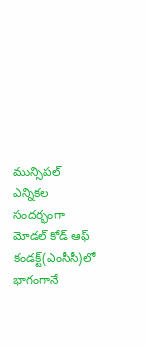మున్సిపల్ ఎన్నికల సందర్భంగా మోడల్ కోడ్ ఆఫ్ కండక్ట్(ఎంసీసీ)లో భాగంగానే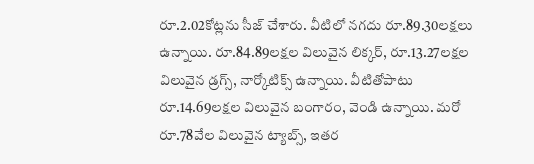రూ.2.02కోట్లను సీజ్ చేశారు. వీటిలో నగదు రూ.89.30లక్షలు ఉన్నాయి. రూ.84.89లక్షల విలువైన లిక్కర్, రూ.13.27లక్షల విలువైన డ్రగ్స్, నార్కోటిక్స్ ఉన్నాయి. వీటితోపాటు రూ.14.69లక్షల విలువైన బంగారం, వెండి ఉన్నాయి. మరో రూ.78వేల విలువైన ట్యాబ్స్, ఇతర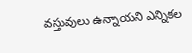వస్తువులు ఉన్నాయని ఎన్నికల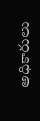అధికారులు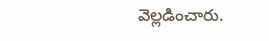వెల్లడించారు.